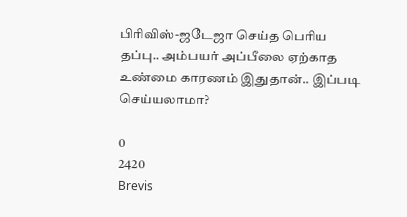பிரிவிஸ்-ஜடேஜா செய்த பெரிய தப்பு.. அம்பயர் அப்பீலை ஏற்காத உண்மை காரணம் இதுதான்.. இப்படி செய்யலாமா?

0
2420
Brevis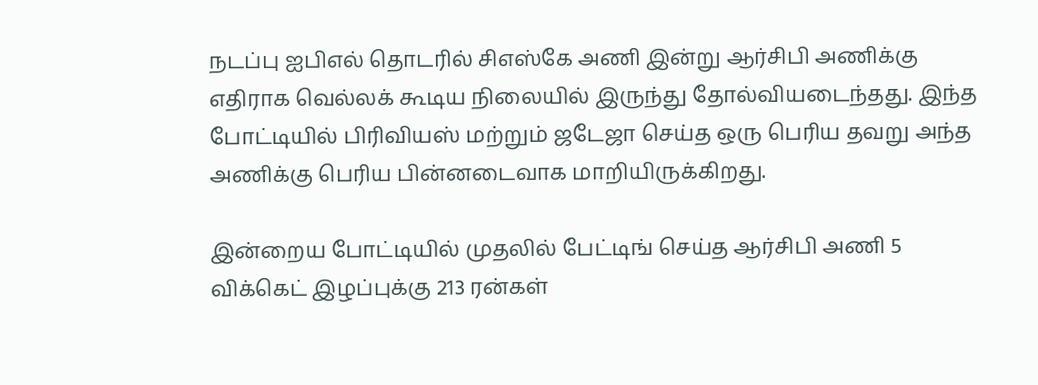நடப்பு ஐபிஎல் தொடரில் சிஎஸ்கே அணி இன்று ஆர்சிபி அணிக்கு எதிராக வெல்லக் கூடிய நிலையில் இருந்து தோல்வியடைந்தது. இந்த போட்டியில் பிரிவியஸ் மற்றும் ஜடேஜா செய்த ஒரு பெரிய தவறு அந்த அணிக்கு பெரிய பின்னடைவாக மாறியிருக்கிறது.

இன்றைய போட்டியில் முதலில் பேட்டிங் செய்த ஆர்சிபி அணி 5 விக்கெட் இழப்புக்கு 213 ரன்கள்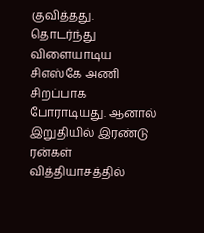குவித்தது. தொடர்ந்து விளையாடிய சிஎஸ்கே அணி சிறப்பாக போராடியது. ஆனால் இறுதியில் இரண்டு ரன்கள் வித்தியாசத்தில்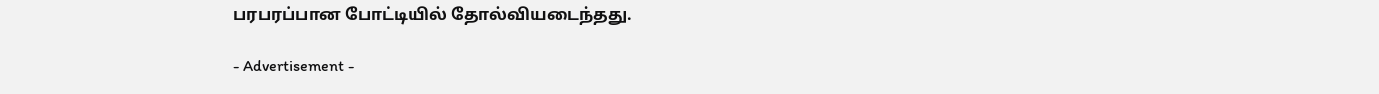பரபரப்பான போட்டியில் தோல்வியடைந்தது.

- Advertisement -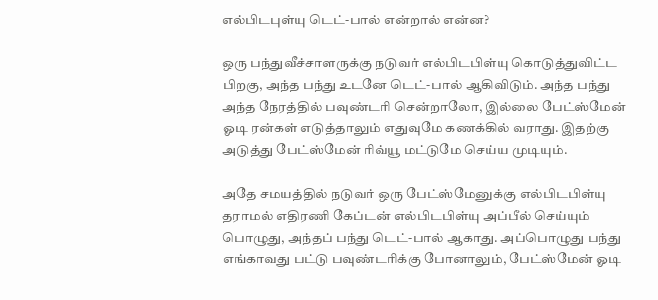எல்பிடபுள்யு டெட்-பால் என்றால் என்ன?

ஒரு பந்துவீச்சாளருக்கு நடுவர் எல்பிடபிள்யு கொடுத்துவிட்ட பிறகு, அந்த பந்து உடனே டெட்-பால் ஆகிவிடும். அந்த பந்து அந்த நேரத்தில் பவுண்டரி சென்றாலோ, இல்லை பேட்ஸ்மேன் ஓடி ரன்கள் எடுத்தாலும் எதுவுமே கணக்கில் வராது. இதற்கு அடுத்து பேட்ஸ்மேன் ரிவ்யூ மட்டுமே செய்ய முடியும்.

அதே சமயத்தில் நடுவர் ஒரு பேட்ஸ்மேனுக்கு எல்பிடபிள்யு தராமல் எதிரணி கேப்டன் எல்பிடபிள்யு அப்பீல் செய்யும் பொழுது, அந்தப் பந்து டெட்-பால் ஆகாது. அப்பொழுது பந்து எங்காவது பட்டு பவுண்டரிக்கு போனாலும், பேட்ஸ்மேன் ஓடி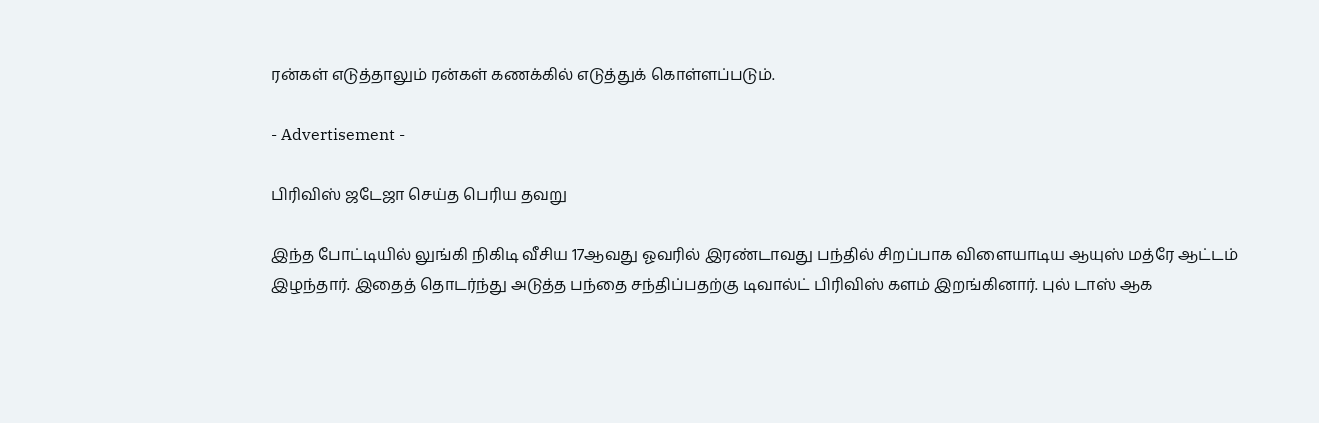ரன்கள் எடுத்தாலும் ரன்கள் கணக்கில் எடுத்துக் கொள்ளப்படும்.

- Advertisement -

பிரிவிஸ் ஜடேஜா செய்த பெரிய தவறு

இந்த போட்டியில் லுங்கி நிகிடி வீசிய 17ஆவது ஓவரில் இரண்டாவது பந்தில் சிறப்பாக விளையாடிய ஆயுஸ் மத்ரே ஆட்டம் இழந்தார். இதைத் தொடர்ந்து அடுத்த பந்தை சந்திப்பதற்கு டிவால்ட் பிரிவிஸ் களம் இறங்கினார். புல் டாஸ் ஆக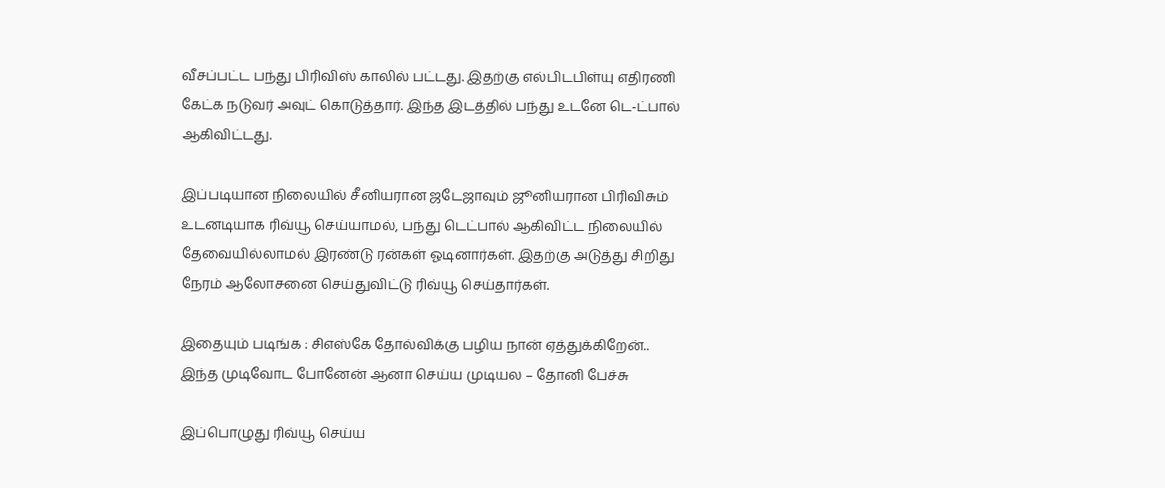வீசப்பட்ட பந்து பிரிவிஸ் காலில் பட்டது. இதற்கு எல்பிடபிள்யு எதிரணி கேட்க நடுவர் அவுட் கொடுத்தார். இந்த இடத்தில் பந்து உடனே டெ-ட்பால் ஆகிவிட்டது.

இப்படியான நிலையில் சீனியரான ஜடேஜாவும் ஜூனியரான பிரிவிசும் உடனடியாக ரிவ்யூ செய்யாமல், பந்து டெட்பால் ஆகிவிட்ட நிலையில் தேவையில்லாமல் இரண்டு ரன்கள் ஓடினார்கள். இதற்கு அடுத்து சிறிது நேரம் ஆலோசனை செய்துவிட்டு ரிவ்யூ செய்தார்கள்.

இதையும் படிங்க : சிஎஸ்கே தோல்விக்கு பழிய நான் ஏத்துக்கிறேன்.. இந்த முடிவோட போனேன் ஆனா செய்ய முடியல – தோனி பேச்சு

இப்பொழுது ரிவ்யூ செய்ய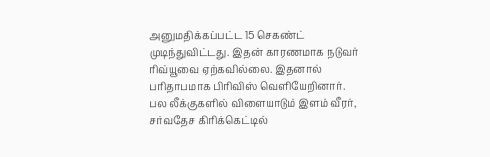அனுமதிக்கப்பட்ட 15 செகண்ட் முடிந்துவிட்டது. இதன் காரணமாக நடுவர் ரிவ்யூவை ஏற்கவில்லை. இதனால் பரிதாபமாக பிரிவிஸ் வெளியேறினார். பல லீக்குகளில் விளையாடும் இளம் வீரர், சர்வதேச கிரிக்கெட்டில்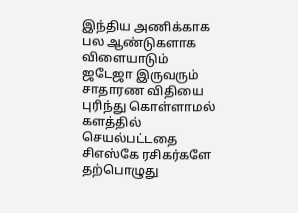இந்திய அணிக்காக பல ஆண்டுகளாக விளையாடும் ஜடேஜா இருவரும் சாதாரண விதியை புரிந்து கொள்ளாமல் களத்தில் செயல்பட்டதை சிஎஸ்கே ரசிகர்களே தற்பொழுது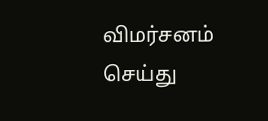விமர்சனம் செய்து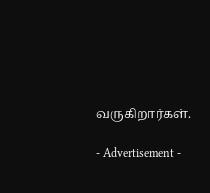வருகிறார்கள்.

- Advertisement -